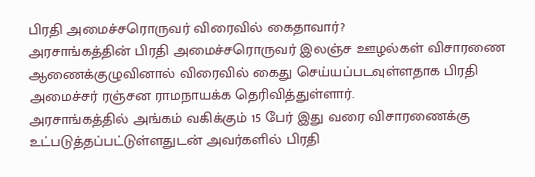பிரதி அமைச்சரொருவர் விரைவில் கைதாவார்?
அரசாங்கத்தின் பிரதி அமைச்சரொருவர் இலஞ்ச ஊழல்கள் விசாரணை ஆணைக்குழுவினால் விரைவில் கைது செய்யப்படவுள்ளதாக பிரதி அமைச்சர் ரஞ்சன ராமநாயக்க தெரிவித்துள்ளார்.
அரசாங்கத்தில் அங்கம் வகிக்கும் 15 பேர் இது வரை விசாரணைக்கு உட்படுத்தப்பட்டுள்ளதுடன் அவர்களில் பிரதி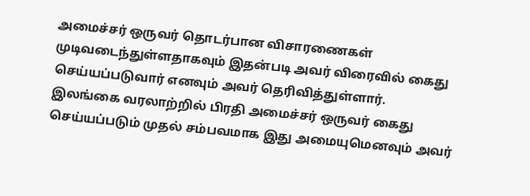அமைச்சர் ஒருவர் தொடர்பான விசாரணைகள் முடிவடைந்துள்ளதாகவும் இதன்படி அவர் விரைவில் கைது செய்யப்படுவார் எனவும் அவர் தெரிவித்துள்ளார்.
இலங்கை வரலாற்றில் பிரதி அமைச்சர் ஒருவர் கைது செய்யப்படும் முதல் சம்பவமாக இது அமையுமெனவும் அவர்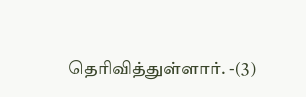தெரிவித்துள்ளார். -(3)